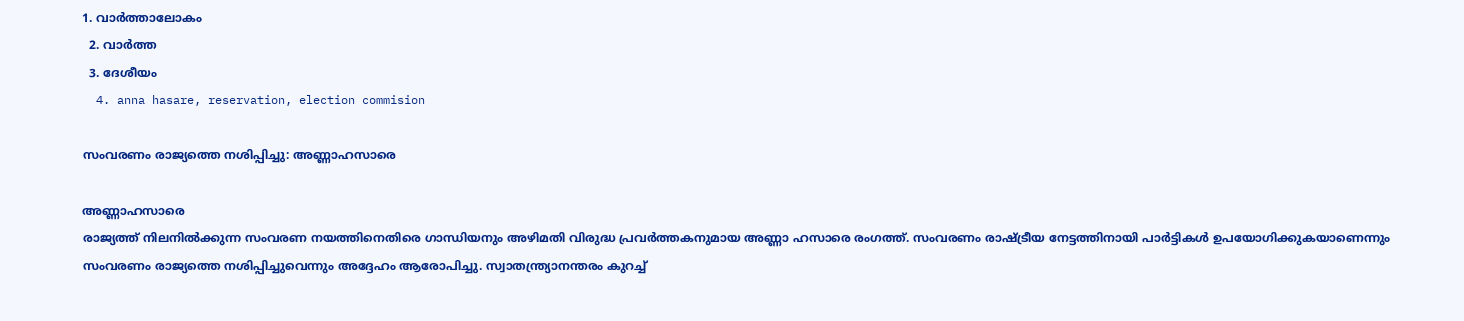1. വാര്‍ത്താലോകം
  2. വാര്‍ത്ത
  3. ദേശീയം
  4. anna hasare, reservation, election commision

സംവരണം രാജ്യത്തെ നശിപ്പിച്ചു: അണ്ണാഹസാരെ

അണ്ണാഹസാരെ
രാജ്യത്ത് നിലനില്‍ക്കുന്ന സം‌വരണ നയത്തിനെതിരെ ഗാന്ധിയനും അഴിമതി വിരുദ്ധ പ്രവര്‍ത്തകനുമായ അണ്ണാ ഹസാരെ രംഗത്ത്. സംവരണം രാഷ്‌ട്രീയ നേട്ടത്തിനായി പാര്‍ട്ടികള്‍ ഉപയോഗിക്കുകയാണെന്നും സംവരണം രാജ്യത്തെ നശിപ്പിച്ചുവെന്നും അദ്ദേഹം ആരോപിച്ചു. സ്വാതന്ത്ര്യാനന്തരം കുറച്ച്‌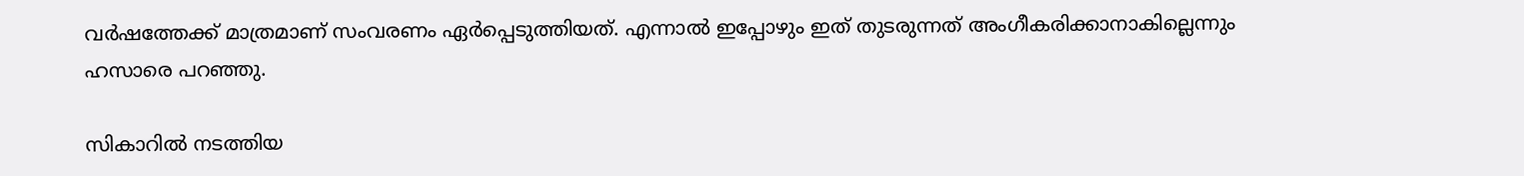വര്‍ഷത്തേക്ക്‌ മാത്രമാണ്‌ സംവരണം ഏര്‍പ്പെടുത്തിയത്‌. എന്നാല്‍ ഇപ്പോഴും ഇത്‌ തുടരുന്നത്‌ അംഗീകരിക്കാനാകില്ലെന്നും ഹസാരെ പറഞ്ഞു.

സികാറില്‍ നടത്തിയ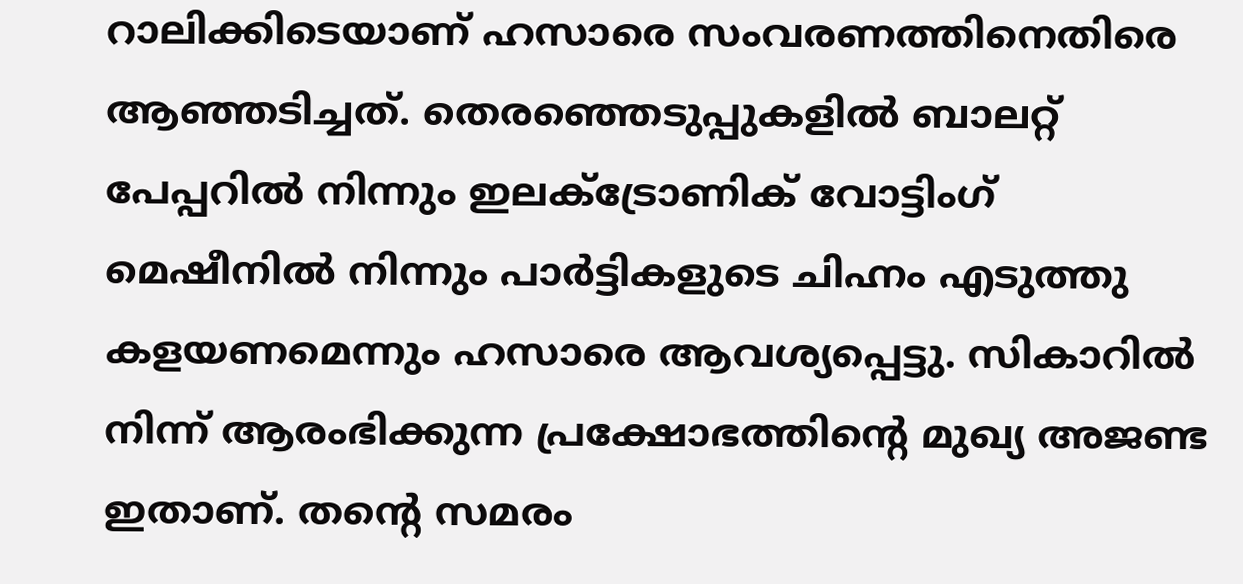റാലിക്കിടെയാണ് ഹസാരെ സംവരണത്തിനെതിരെ ആഞ്ഞടിച്ചത്. തെരഞ്ഞെടുപ്പുകളില്‍ ബാലറ്റ്‌ പേപ്പറില്‍ നിന്നും ഇലക്‌ട്രോണിക്‌ വോട്ടിംഗ്‌ മെഷീനില്‍ നിന്നും പാര്‍ട്ടികളുടെ ചിഹ്നം എടുത്തു കളയണമെന്നും ഹസാരെ ആവശ്യപ്പെട്ടു. സികാറില്‍ നിന്ന്‌ ആരംഭിക്കുന്ന പ്രക്ഷോഭത്തിന്റെ മുഖ്യ അജണ്ട ഇതാണ്‌. തന്റെ സമരം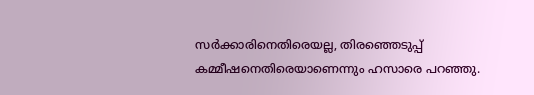സര്‍ക്കാരിനെതിരെയല്ല, തിരഞ്ഞെടുപ്പ്‌ കമ്മീഷനെതിരെയാണെന്നും ഹസാരെ പറഞ്ഞു.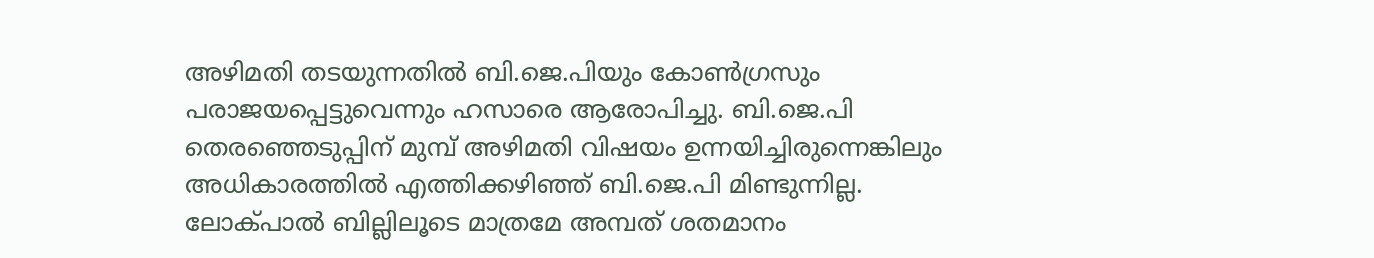അഴിമതി തടയുന്നതില്‍ ബി.ജെ.പിയും കോണ്‍ഗ്രസും പരാജയപ്പെട്ടുവെന്നും ഹസാരെ ആരോപിച്ചു. ബി.ജെ.പി തെരഞ്ഞെടുപ്പിന്‌ മുമ്പ്‌ അഴിമതി വിഷയം ഉന്നയിച്ചിരുന്നെങ്കിലും അധികാരത്തില്‍ എത്തിക്കഴിഞ്ഞ്‌ ബി.ജെ.പി മിണ്ടുന്നില്ല. ലോക്‌പാല്‍ ബില്ലിലൂടെ മാത്രമേ അമ്പത്‌ ശതമാനം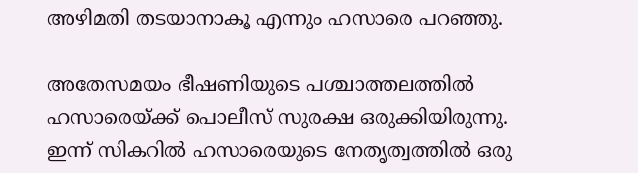അഴിമതി തടയാനാകൂ എന്നും ഹസാരെ പറഞ്ഞു.

അതേസമയം ഭീഷണിയുടെ പശ്ചാത്തലത്തില്‍ ഹസാരെയ്ക്ക് പൊലീസ് സുരക്ഷ ഒരുക്കിയിരുന്നു. ഇന്ന് സികറിൽ ഹസാരെയുടെ നേതൃത്വത്തിൽ ഒരു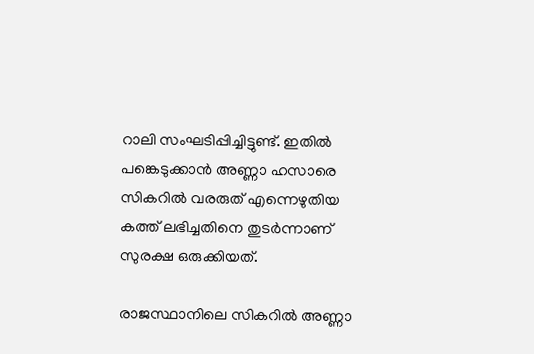റാലി സംഘടിപ്പിച്ചിട്ടുണ്ട്. ഇതിൽ പങ്കെടുക്കാൻ അണ്ണാ ഹസാരെ സികറിൽ വരരുത് എന്നെഴുതിയ കത്ത് ലഭിച്ചതിനെ തുടര്‍ന്നാണ് സുരക്ഷ ഒരുക്കിയത്.

രാജസ്ഥാനിലെ സികറിൽ അണ്ണാ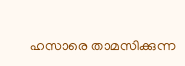ഹസാരെ താമസിക്കുന്ന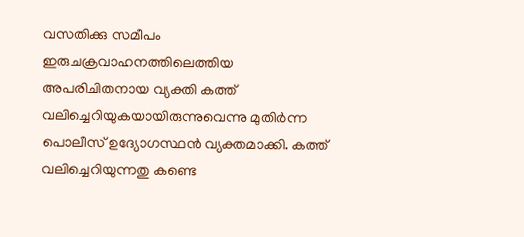വസതിക്കു സമീപം ഇരുചക്രവാഹനത്തിലെത്തിയ അപരിചിതനായ വ്യക്തി കത്ത് വലിച്ചെറിയുകയായിരുന്നുവെന്നു മുതിർന്ന പൊലീസ് ഉദ്യോഗസ്ഥൻ വ്യക്തമാക്കി. കത്ത് വലിച്ചെറിയുന്നതു കണ്ടെ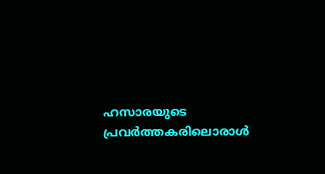ഹസാരയുടെ പ്രവർത്തകരിലൊരാൾ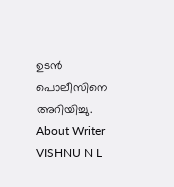ഉടൻ പൊലീസിനെ അറിയിച്ചു.
About Writer
VISHNU N L